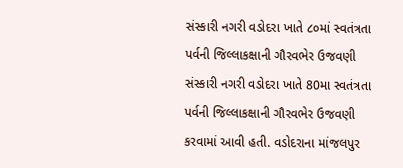સંસ્કારી નગરી વડોદરા ખાતે ૮૦માં સ્વતંત્રતા પર્વની જિલ્લાકક્ષાની ગૌરવભેર ઉજવણી
સંસ્કારી નગરી વડોદરા ખાતે 80મા સ્વતંત્રતા પર્વની જિલ્લાકક્ષાની ગૌરવભેર ઉજવણી કરવામાં આવી હતી. વડોદરાના માંજલપુર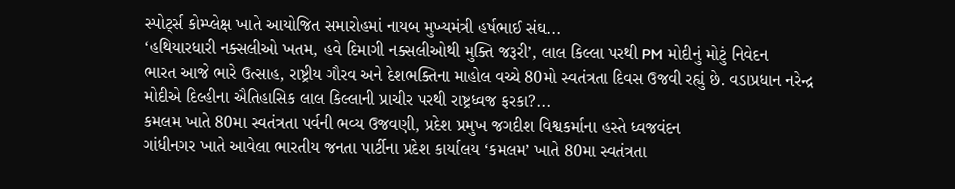સ્પોર્ટ્સ કોમ્પ્લેક્ષ ખાતે આયોજિત સમારોહમાં નાયબ મુખ્યમંત્રી હર્ષભાઈ સંઘ...
‘હથિયારધારી નક્સલીઓ ખતમ, હવે દિમાગી નક્સલીઓથી મુક્તિ જરૂરી’, લાલ કિલ્લા પરથી PM મોદીનું મોટું નિવેદન
ભારત આજે ભારે ઉત્સાહ, રાષ્ટ્રીય ગૌરવ અને દેશભક્તિના માહોલ વચ્ચે 80મો સ્વતંત્રતા દિવસ ઉજવી રહ્યું છે. વડાપ્રધાન નરેન્દ્ર મોદીએ દિલ્હીના ઐતિહાસિક લાલ કિલ્લાની પ્રાચીર પરથી રાષ્ટ્રધ્વજ ફરકા?...
કમલમ ખાતે 80મા સ્વતંત્રતા પર્વની ભવ્ય ઉજવણી, પ્રદેશ પ્રમુખ જગદીશ વિશ્વકર્માના હસ્તે ધ્વજવંદન
ગાંધીનગર ખાતે આવેલા ભારતીય જનતા પાર્ટીના પ્રદેશ કાર્યાલય ‘કમલમ’ ખાતે 80મા સ્વતંત્રતા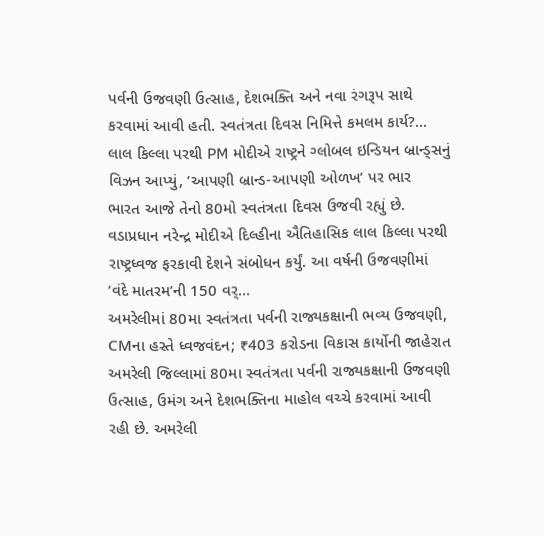પર્વની ઉજવણી ઉત્સાહ, દેશભક્તિ અને નવા રંગરૂપ સાથે કરવામાં આવી હતી. સ્વતંત્રતા દિવસ નિમિત્તે કમલમ કાર્ય?...
લાલ કિલ્લા પરથી PM મોદીએ રાષ્ટ્રને ગ્લોબલ ઇન્ડિયન બ્રાન્ડ્સનું વિઝન આપ્યું, ‘આપણી બ્રાન્ડ-આપણી ઓળખ’ પર ભાર
ભારત આજે તેનો 80મો સ્વતંત્રતા દિવસ ઉજવી રહ્યું છે. વડાપ્રધાન નરેન્દ્ર મોદીએ દિલ્હીના ઐતિહાસિક લાલ કિલ્લા પરથી રાષ્ટ્રધ્વજ ફરકાવી દેશને સંબોધન કર્યું. આ વર્ષની ઉજવણીમાં ‘વંદે માતરમ’ની 150 વર્...
અમરેલીમાં 80મા સ્વતંત્રતા પર્વની રાજ્યકક્ષાની ભવ્ય ઉજવણી, CMના હસ્તે ધ્વજવંદન; ₹403 કરોડના વિકાસ કાર્યોની જાહેરાત
અમરેલી જિલ્લામાં 80મા સ્વતંત્રતા પર્વની રાજ્યકક્ષાની ઉજવણી ઉત્સાહ, ઉમંગ અને દેશભક્તિના માહોલ વચ્ચે કરવામાં આવી રહી છે. અમરેલી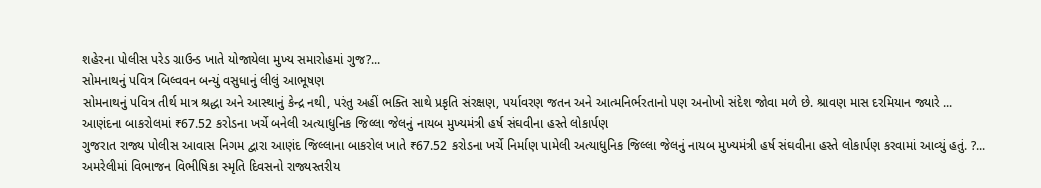શહેરના પોલીસ પરેડ ગ્રાઉન્ડ ખાતે યોજાયેલા મુખ્ય સમારોહમાં ગુજ?...
સોમનાથનું પવિત્ર બિલ્વવન બન્યું વસુધાનું લીલું આભૂષણ
સોમનાથનું પવિત્ર તીર્થ માત્ર શ્રદ્ધા અને આસ્થાનું કેન્દ્ર નથી, પરંતુ અહીં ભક્તિ સાથે પ્રકૃતિ સંરક્ષણ, પર્યાવરણ જતન અને આત્મનિર્ભરતાનો પણ અનોખો સંદેશ જોવા મળે છે. શ્રાવણ માસ દરમિયાન જ્યારે ...
આણંદના બાકરોલમાં ₹67.52 કરોડના ખર્ચે બનેલી અત્યાધુનિક જિલ્લા જેલનું નાયબ મુખ્યમંત્રી હર્ષ સંઘવીના હસ્તે લોકાર્પણ
ગુજરાત રાજ્ય પોલીસ આવાસ નિગમ દ્વારા આણંદ જિલ્લાના બાકરોલ ખાતે ₹67.52 કરોડના ખર્ચે નિર્માણ પામેલી અત્યાધુનિક જિલ્લા જેલનું નાયબ મુખ્યમંત્રી હર્ષ સંઘવીના હસ્તે લોકાર્પણ કરવામાં આવ્યું હતું. ?...
અમરેલીમાં વિભાજન વિભીષિકા સ્મૃતિ દિવસનો રાજ્યસ્તરીય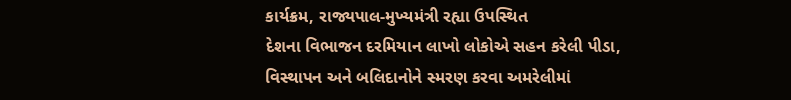કાર્યક્રમ, રાજ્યપાલ-મુખ્યમંત્રી રહ્યા ઉપસ્થિત
દેશના વિભાજન દરમિયાન લાખો લોકોએ સહન કરેલી પીડા, વિસ્થાપન અને બલિદાનોને સ્મરણ કરવા અમરેલીમાં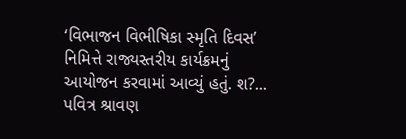‘વિભાજન વિભીષિકા સ્મૃતિ દિવસ’ નિમિત્તે રાજ્યસ્તરીય કાર્યક્રમનું આયોજન કરવામાં આવ્યું હતું. શ?...
પવિત્ર શ્રાવણ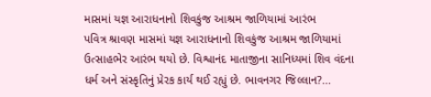માસમાં યજ્ઞ આરાધનાનો શિવકુંજ આશ્રમ જાળિયામાં આરંભ
પવિત્ર શ્રાવણ માસમાં યજ્ઞ આરાધનાનો શિવકુંજ આશ્રમ જાળિયામાં ઉત્સાહભેર આરંભ થયો છે. વિશ્વાનંદ માતાજીના સાનિધ્યમાં શિવ વંદના ધર્મ અને સંસ્કૃતિનું પ્રેરક કાર્ય થઈ રહ્યું છે. ભાવનગર જિલ્લાન?...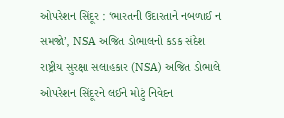ઓપરેશન સિંદૂર : ‘ભારતની ઉદારતાને નબળાઈ ન સમજો’, NSA અજિત ડોભાલનો કડક સંદેશ
રાષ્ટ્રીય સુરક્ષા સલાહકાર (NSA) અજિત ડોભાલે ઓપરેશન સિંદૂરને લઈને મોટું નિવેદન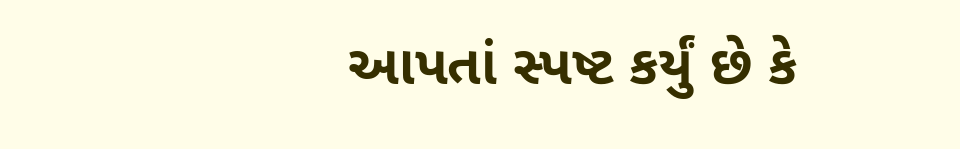આપતાં સ્પષ્ટ કર્યું છે કે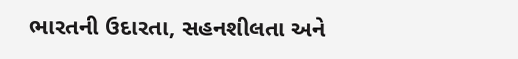ભારતની ઉદારતા, સહનશીલતા અને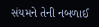સંયમને તેની નબળાઈ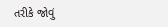તરીકે જોવું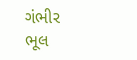ગંભીર ભૂલ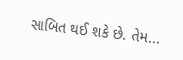સાબિત થઈ શકે છે. તેમ...